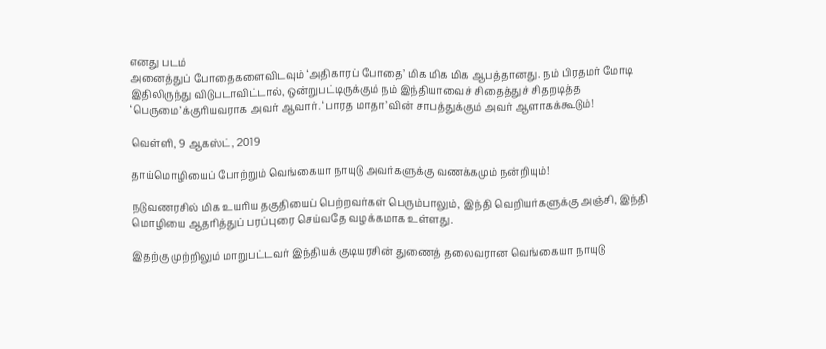எனது படம்
அனைத்துப் போதைகளைவிடவும் ‘அதிகாரப் போதை’ மிக மிக மிக ஆபத்தானது. நம் பிரதமர் மோடி இதிலிருந்து விடுபடாவிட்டால், ஒன்றுபட்டிருக்கும் நம் இந்தியாவைச் சிதைத்துச் சிதறடித்த ‘பெருமை’க்குரியவராக அவர் ஆவார். ‘பாரத மாதா’வின் சாபத்துக்கும் அவர் ஆளாகக்கூடும்!

வெள்ளி, 9 ஆகஸ்ட், 2019

தாய்மொழியைப் போற்றும் வெங்கையா நாயுடு அவர்களுக்கு வணக்கமும் நன்றியும்!

நடுவணரசில் மிக உயரிய தகுதியைப் பெற்றவர்கள் பெரும்பாலும், இந்தி வெறியர்களுக்கு அஞ்சி, இந்தி மொழியை ஆதரித்துப் பரப்புரை செய்வதே வழக்கமாக உள்ளது.

இதற்கு முற்றிலும் மாறுபட்டவர் இந்தியக் குடியரசின் துணைத் தலைவரான வெங்கையா நாயுடு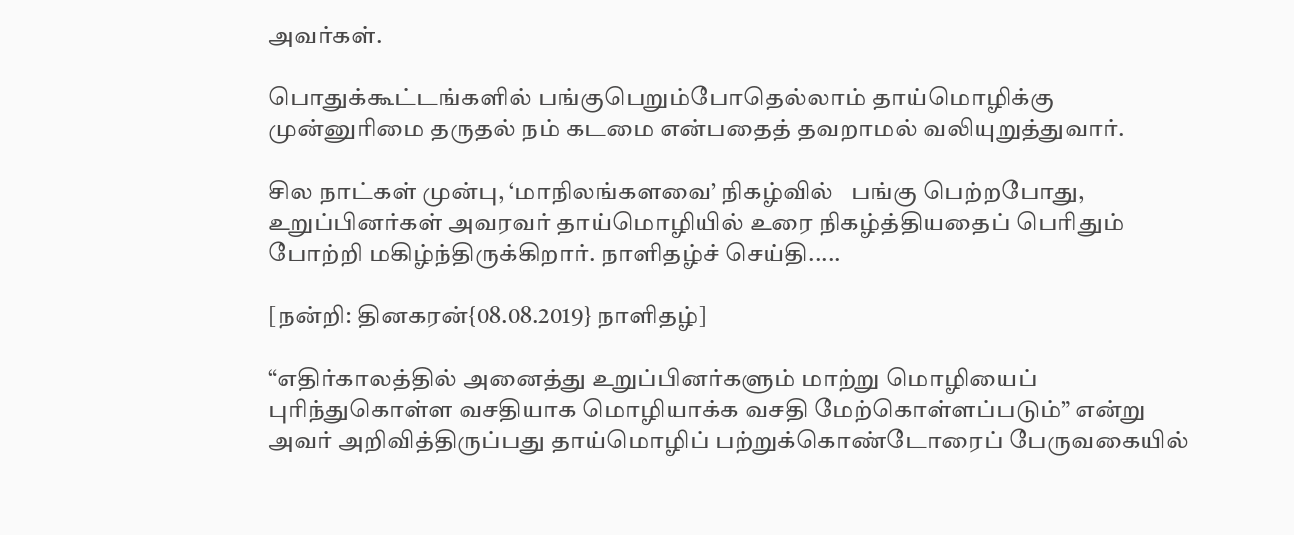அவர்கள்.

பொதுக்கூட்டங்களில் பங்குபெறும்போதெல்லாம் தாய்மொழிக்கு முன்னுரிமை தருதல் நம் கடமை என்பதைத் தவறாமல் வலியுறுத்துவார்.

சில நாட்கள் முன்பு, ‘மாநிலங்களவை’ நிகழ்வில்   பங்கு பெற்றபோது, உறுப்பினர்கள் அவரவர் தாய்மொழியில் உரை நிகழ்த்தியதைப் பெரிதும் போற்றி மகிழ்ந்திருக்கிறார். நாளிதழ்ச் செய்தி.....

[நன்றி: தினகரன்{08.08.2019} நாளிதழ்]

“எதிர்காலத்தில் அனைத்து உறுப்பினர்களும் மாற்று மொழியைப் புரிந்துகொள்ள வசதியாக மொழியாக்க வசதி மேற்கொள்ளப்படும்” என்று அவர் அறிவித்திருப்பது தாய்மொழிப் பற்றுக்கொண்டோரைப் பேருவகையில்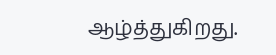ஆழ்த்துகிறது.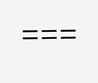===